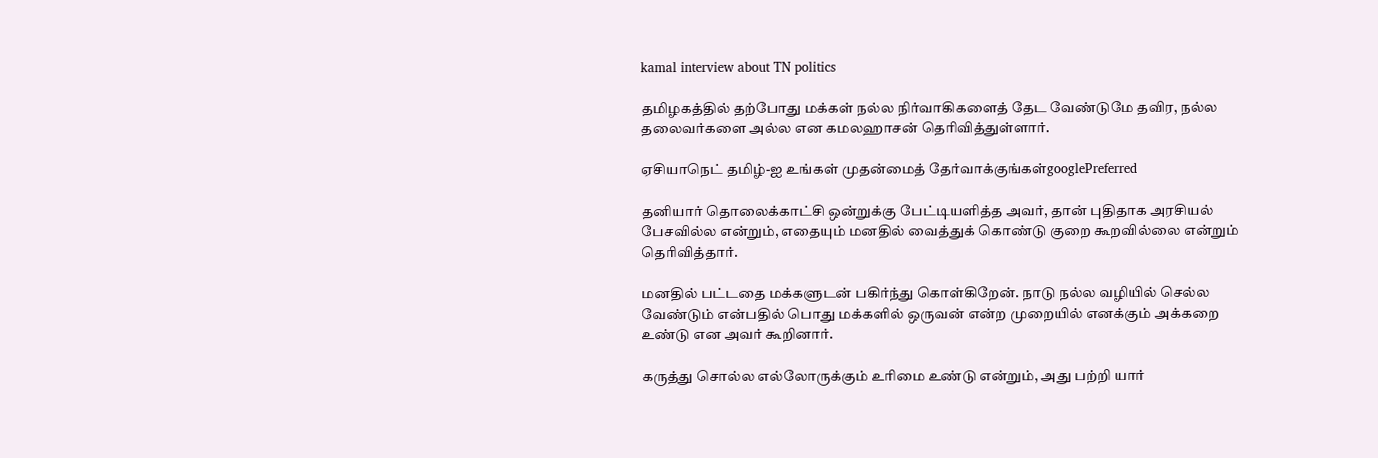kamal interview about TN politics

தமிழகத்தில் தற்போது மக்கள் நல்ல நிர்வாகிகளைத் தேட வேண்டுமே தவிர, நல்ல தலைவர்களை அல்ல என கமலஹாசன் தெரிவித்துள்ளார்.

ஏசியாநெட் தமிழ்-ஐ உங்கள் முதன்மைத் தேர்வாக்குங்கள்googlePreferred

தனியார் தொலைக்காட்சி ஒன்றுக்கு பேட்டியளித்த அவர், தான் புதிதாக அரசியல் பேசவில்ல என்றும், எதையும் மனதில் வைத்துக் கொண்டு குறை கூறவில்லை என்றும் தெரிவித்தார்.

மனதில் பட்டதை மக்களுடன் பகிர்ந்து கொள்கிறேன். நாடு நல்ல வழியில் செல்ல வேண்டும் என்பதில் பொது மக்களில் ஒருவன் என்ற முறையில் எனக்கும் அக்கறை உண்டு என அவர் கூறினார்.

கருத்து சொல்ல எல்லோருக்கும் உரிமை உண்டு என்றும், அது பற்றி யார்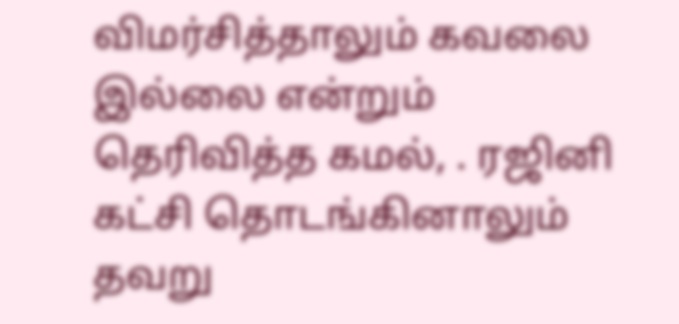விமர்சித்தாலும் கவலை இல்லை என்றும் தெரிவித்த கமல், . ரஜினி கட்சி தொடங்கினாலும் தவறு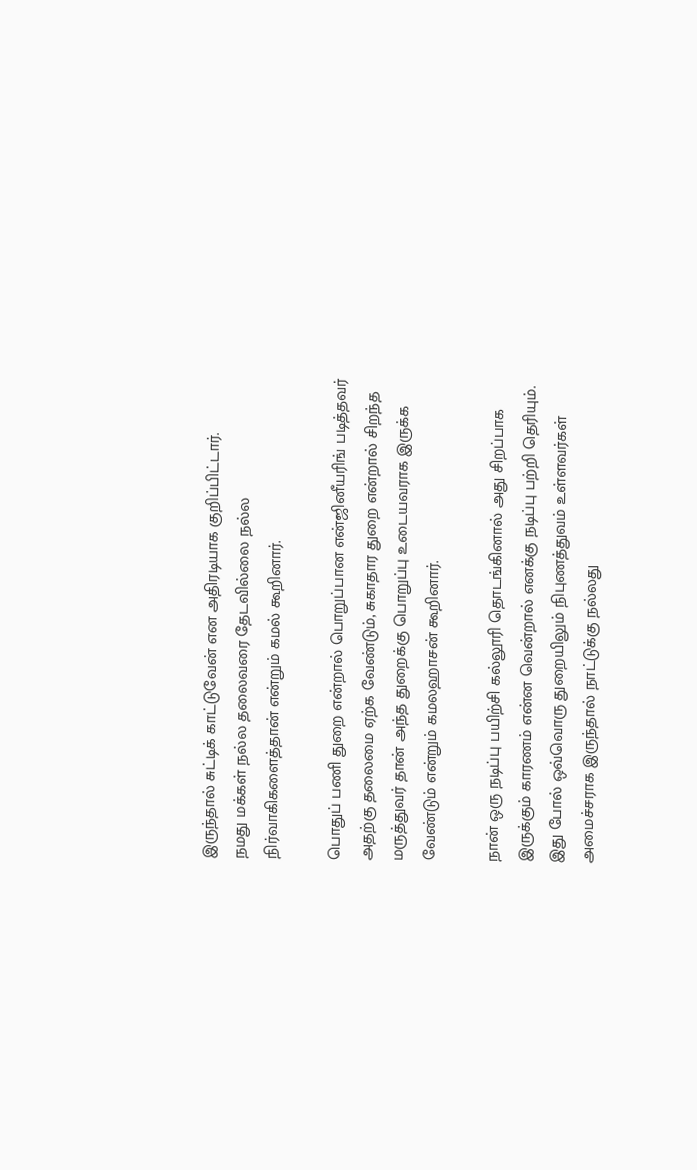இருந்தால் சுட்டிக் காட்டுவேன் என அதிரடியாக குறிப்பிட்டார்.
நமது மக்கள் நல்ல தலைவரை தேடவில்லை நல்ல நிர்வாகிகளைத்தான் என்றும் கமல் கூறினார்.

பொதுப் பணி துறை என்றால் பொறுப்பான என்ஜினீயரிங் படித்தவர் அதற்கு தலைமை ஏற்க வேண்டும், சுகாதார துறை என்றால் சிறந்த மருத்துவர் தான் அந்த துறைக்கு பொறுப்பு உடையவராக இருக்க வேண்டும் என்றும் கமலஹாசன் கூறினார்.

நான் ஒரு நடிப்பு பயிற்சி கல்லூரி தொடங்கினால் அது சிறப்பாக இருக்கும் காரணம் என்ன வென்றால் எனக்கு நடிப்பு பற்றி தெரியும். இது போல் ஒவ்வொரு துறையிலும் நிபுணத்துவம் உள்ளவர்கள் அமைச்சராக இருந்தால் நாட்டுக்கு நல்லது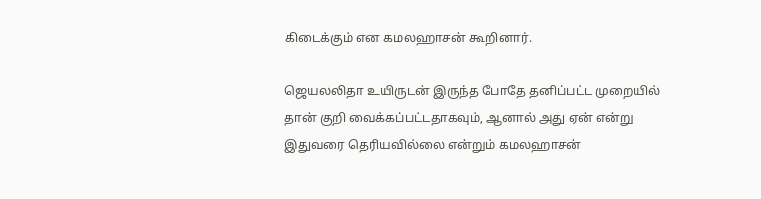கிடைக்கும் என கமலஹாசன் கூறினார்.

ஜெயலலிதா உயிருடன் இருந்த போதே தனிப்பட்ட முறையில் தான் குறி வைக்கப்பட்டதாகவும், ஆனால் அது ஏன் என்று இதுவரை தெரியவில்லை என்றும் கமலஹாசன்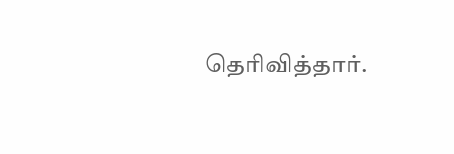தெரிவித்தார்.